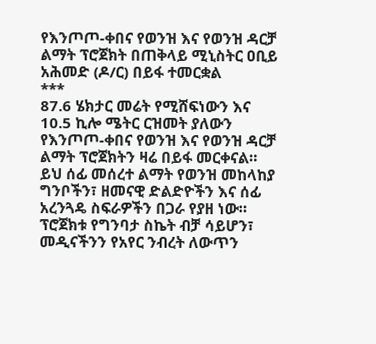የእንጦጦ-ቀበና የወንዝ እና የወንዝ ዳርቻ ልማት ፕሮጀክት በጠቅላይ ሚኒስትር ዐቢይ አሕመድ (ዶ/ር) በይፋ ተመርቋል
***
87.6 ሄክታር መሬት የሚሸፍነውን እና 10.5 ኪሎ ሜትር ርዝመት ያለውን የእንጦጦ-ቀበና የወንዝ እና የወንዝ ዳርቻ ልማት ፕሮጀክትን ዛሬ በይፋ መርቀናል።
ይህ ሰፊ መሰረተ ልማት የወንዝ መከላከያ ግንቦችን፣ ዘመናዊ ድልድዮችን እና ሰፊ አረንጓዴ ስፍራዎችን በጋራ የያዘ ነው።
ፕሮጀክቱ የግንባታ ስኬት ብቻ ሳይሆን፣ መዲናችንን የአየር ንብረት ለውጥን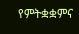የምትቋቋምና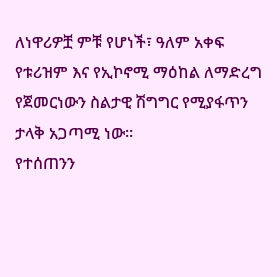ለነዋሪዎቿ ምቹ የሆነች፣ ዓለም አቀፍ የቱሪዝም እና የኢኮኖሚ ማዕከል ለማድረግ የጀመርነውን ስልታዊ ሽግግር የሚያፋጥን ታላቅ አጋጣሚ ነው።
የተሰጠንን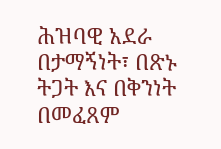ሕዝባዊ አደራ በታማኝነት፣ በጽኑ ትጋት እና በቅንነት በመፈጸም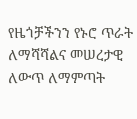የዜጎቻችንን የኑሮ ጥራት ለማሻሻልና መሠረታዊ ለውጥ ለማምጣት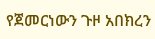የጀመርነውን ጉዞ አበክረን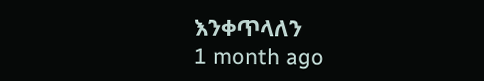እንቀጥላለን
1 month ago